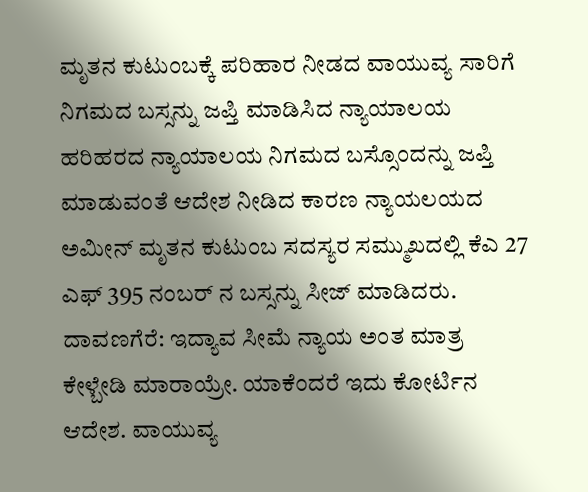ಮೃತನ ಕುಟುಂಬಕ್ಕೆ ಪರಿಹಾರ ನೀಡದ ವಾಯುವ್ಯ ಸಾರಿಗೆ ನಿಗಮದ ಬಸ್ಸನ್ನು ಜಪ್ತಿ ಮಾಡಿಸಿದ ನ್ಯಾಯಾಲಯ
ಹರಿಹರದ ನ್ಯಾಯಾಲಯ ನಿಗಮದ ಬಸ್ಸೊಂದನ್ನು ಜಪ್ತಿ ಮಾಡುವಂತೆ ಆದೇಶ ನೀಡಿದ ಕಾರಣ ನ್ಯಾಯಲಯದ ಅಮೀನ್ ಮೃತನ ಕುಟುಂಬ ಸದಸ್ಯರ ಸಮ್ಮುಖದಲ್ಲಿ ಕೆಎ 27 ಎಫ್ 395 ನಂಬರ್ ನ ಬಸ್ಸನ್ನು ಸೀಜ್ ಮಾಡಿದರು.
ದಾವಣಗೆರೆ: ಇದ್ಯಾವ ಸೀಮೆ ನ್ಯಾಯ ಅಂತ ಮಾತ್ರ ಕೇಳ್ಬೇಡಿ ಮಾರಾಯ್ರೇ. ಯಾಕೆಂದರೆ ಇದು ಕೋರ್ಟಿನ ಆದೇಶ. ವಾಯುವ್ಯ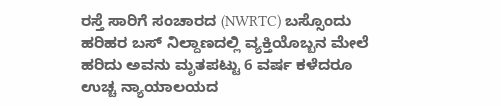ರಸ್ತೆ ಸಾರಿಗೆ ಸಂಚಾರದ (NWRTC) ಬಸ್ಸೊಂದು ಹರಿಹರ ಬಸ್ ನಿಲ್ದಾಣದಲ್ಲಿ ವ್ಯಕ್ತಿಯೊಬ್ಬನ ಮೇಲೆ ಹರಿದು ಅವನು ಮೃತಪಟ್ಟು 6 ವರ್ಷ ಕಳೆದರೂ ಉಚ್ಚ ನ್ಯಾಯಾಲಯದ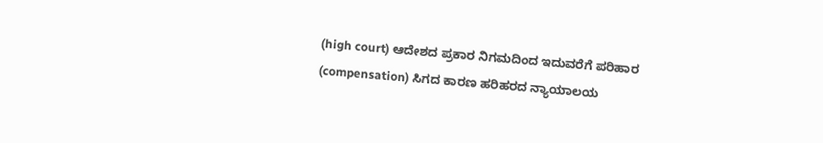(high court) ಆದೇಶದ ಪ್ರಕಾರ ನಿಗಮದಿಂದ ಇದುವರೆಗೆ ಪರಿಹಾರ (compensation) ಸಿಗದ ಕಾರಣ ಹರಿಹರದ ನ್ಯಾಯಾಲಯ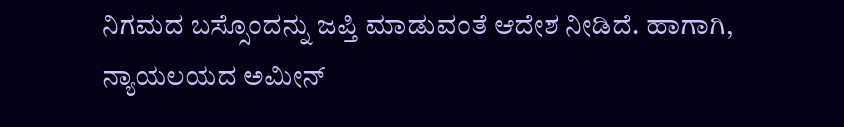ನಿಗಮದ ಬಸ್ಸೊಂದನ್ನು ಜಪ್ತಿ ಮಾಡುವಂತೆ ಆದೇಶ ನೀಡಿದೆ. ಹಾಗಾಗಿ, ನ್ಯಾಯಲಯದ ಅಮೀನ್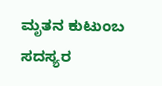ಮೃತನ ಕುಟುಂಬ ಸದಸ್ಯರ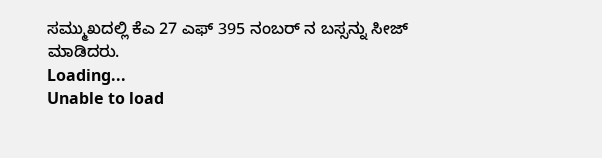ಸಮ್ಮುಖದಲ್ಲಿ ಕೆಎ 27 ಎಫ್ 395 ನಂಬರ್ ನ ಬಸ್ಸನ್ನು ಸೀಜ್ ಮಾಡಿದರು.
Loading...
Unable to load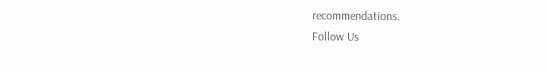recommendations.
Follow Us